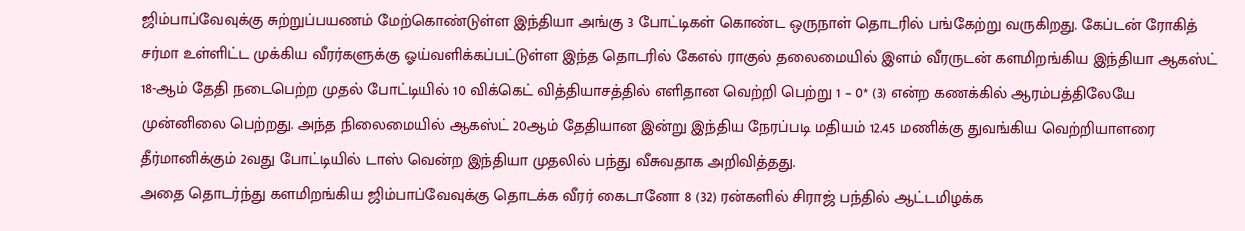ஜிம்பாப்வேவுக்கு சுற்றுப்பயணம் மேற்கொண்டுள்ள இந்தியா அங்கு 3 போட்டிகள் கொண்ட ஒருநாள் தொடரில் பங்கேற்று வருகிறது. கேப்டன் ரோகித் சர்மா உள்ளிட்ட முக்கிய வீரர்களுக்கு ஓய்வளிக்கப்பட்டுள்ள இந்த தொடரில் கேஎல் ராகுல் தலைமையில் இளம் வீரருடன் களமிறங்கிய இந்தியா ஆகஸ்ட் 18-ஆம் தேதி நடைபெற்ற முதல் போட்டியில் 10 விக்கெட் வித்தியாசத்தில் எளிதான வெற்றி பெற்று 1 – 0* (3) என்ற கணக்கில் ஆரம்பத்திலேயே முன்னிலை பெற்றது. அந்த நிலைமையில் ஆகஸ்ட் 20ஆம் தேதியான இன்று இந்திய நேரப்படி மதியம் 12.45 மணிக்கு துவங்கிய வெற்றியாளரை தீர்மானிக்கும் 2வது போட்டியில் டாஸ் வென்ற இந்தியா முதலில் பந்து வீசுவதாக அறிவித்தது.
அதை தொடர்ந்து களமிறங்கிய ஜிம்பாப்வேவுக்கு தொடக்க வீரர் கைடானோ 8 (32) ரன்களில் சிராஜ் பந்தில் ஆட்டமிழக்க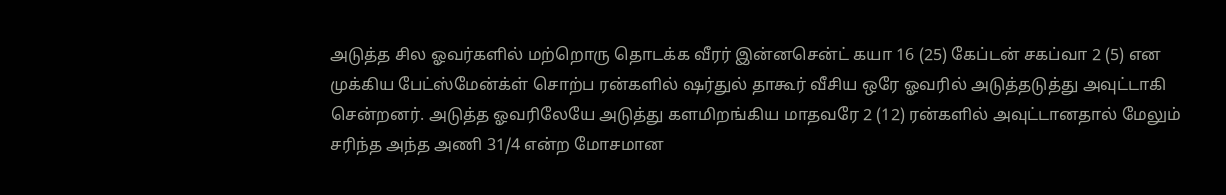அடுத்த சில ஓவர்களில் மற்றொரு தொடக்க வீரர் இன்னசென்ட் கயா 16 (25) கேப்டன் சகப்வா 2 (5) என முக்கிய பேட்ஸ்மேன்க்ள் சொற்ப ரன்களில் ஷர்துல் தாகூர் வீசிய ஒரே ஓவரில் அடுத்தடுத்து அவுட்டாகி சென்றனர். அடுத்த ஓவரிலேயே அடுத்து களமிறங்கிய மாதவரே 2 (12) ரன்களில் அவுட்டானதால் மேலும் சரிந்த அந்த அணி 31/4 என்ற மோசமான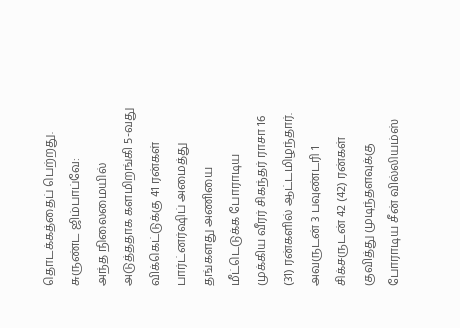தொடக்கத்தைப் பெற்றது.
சுருண்ட ஜிம்பாப்வே:
அந்த நிலைமையில் அடுத்ததாக களமிறங்கி 5-வது விக்கெட்டுக்கு 41 ரன்கள் பார்ட்னர்ஷிப் அமைத்து தங்களது அணியை மீட்டெடுக்க போராடிய முக்கிய வீரர் சிகந்தர் ராசா 16 (31) ரன்களில் ஆட்டமிழந்தார். அவருடன் 3 பவுண்டரி 1 சிக்சருடன் 42 (42) ரன்கள் குவித்து முடிந்தளவுக்கு போராடிய சீன் வில்லியம்ஸ்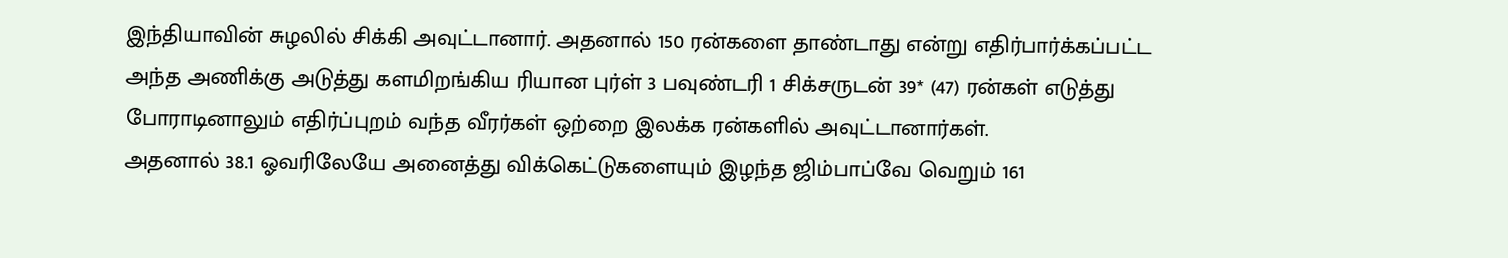இந்தியாவின் சுழலில் சிக்கி அவுட்டானார். அதனால் 150 ரன்களை தாண்டாது என்று எதிர்பார்க்கப்பட்ட அந்த அணிக்கு அடுத்து களமிறங்கிய ரியான புர்ள் 3 பவுண்டரி 1 சிக்சருடன் 39* (47) ரன்கள் எடுத்து போராடினாலும் எதிர்ப்புறம் வந்த வீரர்கள் ஒற்றை இலக்க ரன்களில் அவுட்டானார்கள்.
அதனால் 38.1 ஓவரிலேயே அனைத்து விக்கெட்டுகளையும் இழந்த ஜிம்பாப்வே வெறும் 161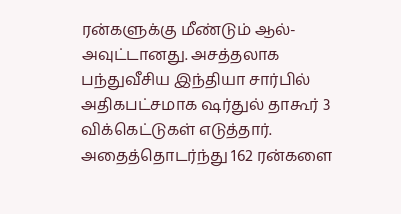ரன்களுக்கு மீண்டும் ஆல்-அவுட்டானது. அசத்தலாக பந்துவீசிய இந்தியா சார்பில் அதிகபட்சமாக ஷர்துல் தாகூர் 3 விக்கெட்டுகள் எடுத்தார். அதைத்தொடர்ந்து 162 ரன்களை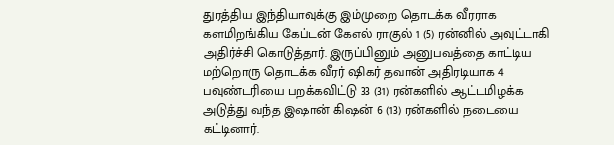துரத்திய இந்தியாவுக்கு இம்முறை தொடக்க வீரராக களமிறங்கிய கேப்டன் கேஎல் ராகுல் 1 (5) ரன்னில் அவுட்டாகி அதிர்ச்சி கொடுத்தார். இருப்பினும் அனுபவத்தை காட்டிய மற்றொரு தொடக்க வீரர் ஷிகர் தவான் அதிரடியாக 4 பவுண்டரியை பறக்கவிட்டு 33 (31) ரன்களில் ஆட்டமிழக்க அடுத்து வந்த இஷான் கிஷன் 6 (13) ரன்களில் நடையை கட்டினார்.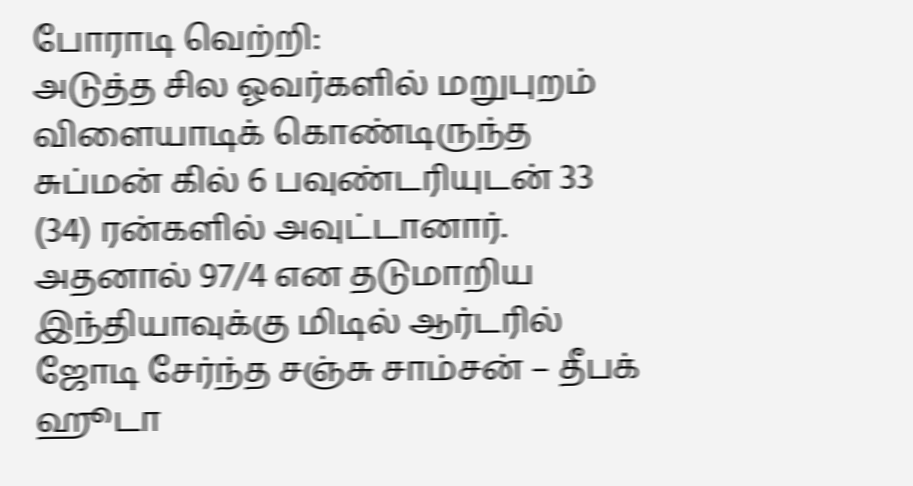போராடி வெற்றி:
அடுத்த சில ஓவர்களில் மறுபுறம் விளையாடிக் கொண்டிருந்த சுப்மன் கில் 6 பவுண்டரியுடன் 33 (34) ரன்களில் அவுட்டானார். அதனால் 97/4 என தடுமாறிய இந்தியாவுக்கு மிடில் ஆர்டரில் ஜோடி சேர்ந்த சஞ்சு சாம்சன் – தீபக் ஹூடா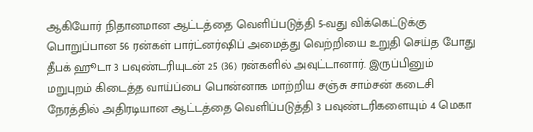ஆகியோர் நிதானமான ஆட்டத்தை வெளிப்படுத்தி 5-வது விக்கெட்டுக்கு பொறுப்பான 56 ரன்கள் பார்ட்னர்ஷிப் அமைத்து வெற்றியை உறுதி செய்த போது தீபக் ஹூடா 3 பவுண்டரியுடன் 25 (36) ரன்களில் அவுட்டானார். இருப்பினும் மறுபுறம் கிடைத்த வாய்ப்பை பொன்னாக மாற்றிய சஞ்சு சாம்சன் கடைசி நேரத்தில் அதிரடியான ஆட்டத்தை வெளிப்படுத்தி 3 பவுண்டரிகளையும் 4 மெகா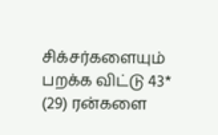சிக்சர்களையும் பறக்க விட்டு 43* (29) ரன்களை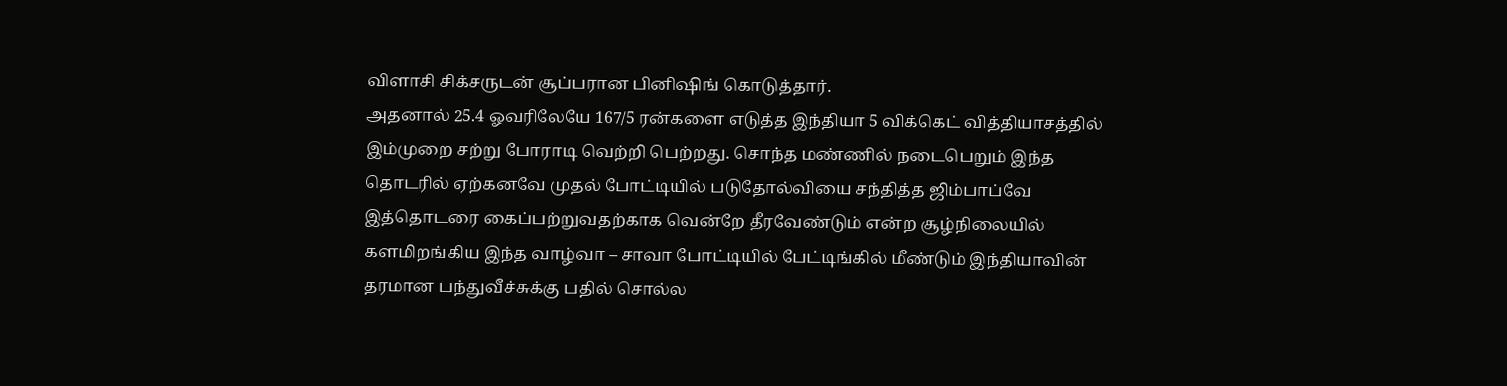விளாசி சிக்சருடன் சூப்பரான பினிஷிங் கொடுத்தார்.
அதனால் 25.4 ஓவரிலேயே 167/5 ரன்களை எடுத்த இந்தியா 5 விக்கெட் வித்தியாசத்தில் இம்முறை சற்று போராடி வெற்றி பெற்றது. சொந்த மண்ணில் நடைபெறும் இந்த தொடரில் ஏற்கனவே முதல் போட்டியில் படுதோல்வியை சந்தித்த ஜிம்பாப்வே இத்தொடரை கைப்பற்றுவதற்காக வென்றே தீரவேண்டும் என்ற சூழ்நிலையில் களமிறங்கிய இந்த வாழ்வா – சாவா போட்டியில் பேட்டிங்கில் மீண்டும் இந்தியாவின் தரமான பந்துவீச்சுக்கு பதில் சொல்ல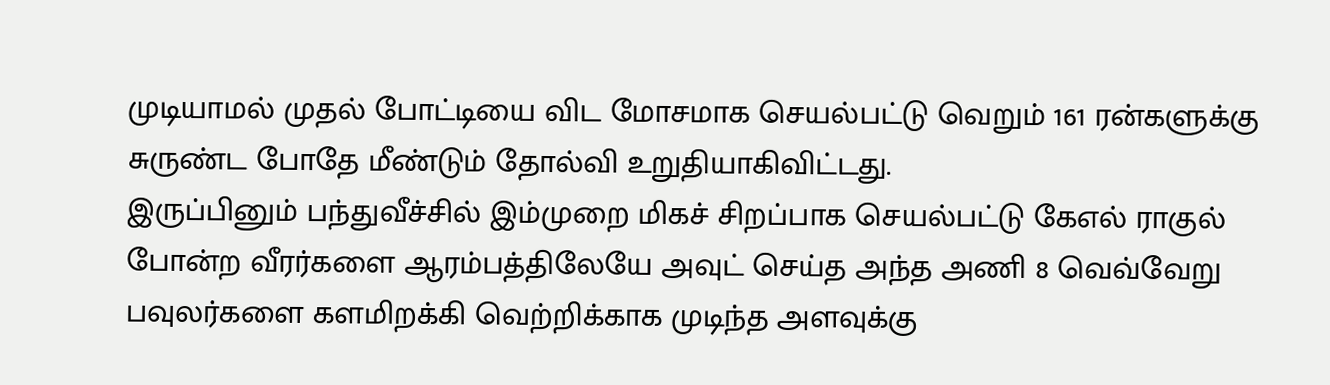முடியாமல் முதல் போட்டியை விட மோசமாக செயல்பட்டு வெறும் 161 ரன்களுக்கு சுருண்ட போதே மீண்டும் தோல்வி உறுதியாகிவிட்டது.
இருப்பினும் பந்துவீச்சில் இம்முறை மிகச் சிறப்பாக செயல்பட்டு கேஎல் ராகுல் போன்ற வீரர்களை ஆரம்பத்திலேயே அவுட் செய்த அந்த அணி 8 வெவ்வேறு பவுலர்களை களமிறக்கி வெற்றிக்காக முடிந்த அளவுக்கு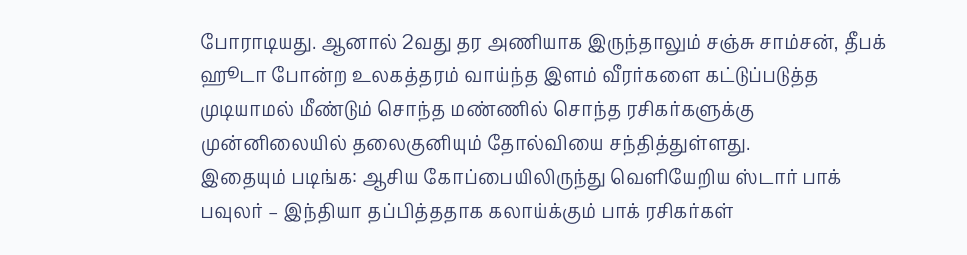போராடியது. ஆனால் 2வது தர அணியாக இருந்தாலும் சஞ்சு சாம்சன், தீபக் ஹூடா போன்ற உலகத்தரம் வாய்ந்த இளம் வீரர்களை கட்டுப்படுத்த முடியாமல் மீண்டும் சொந்த மண்ணில் சொந்த ரசிகர்களுக்கு முன்னிலையில் தலைகுனியும் தோல்வியை சந்தித்துள்ளது.
இதையும் படிங்க: ஆசிய கோப்பையிலிருந்து வெளியேறிய ஸ்டார் பாக் பவுலர் – இந்தியா தப்பித்ததாக கலாய்க்கும் பாக் ரசிகர்கள்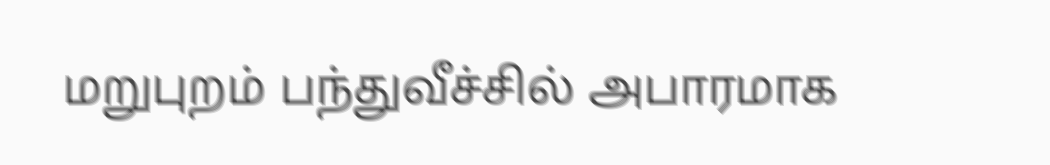மறுபுறம் பந்துவீச்சில் அபாரமாக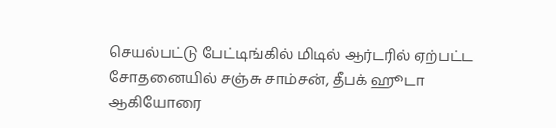செயல்பட்டு பேட்டிங்கில் மிடில் ஆர்டரில் ஏற்பட்ட சோதனையில் சஞ்சு சாம்சன், தீபக் ஹூடா ஆகியோரை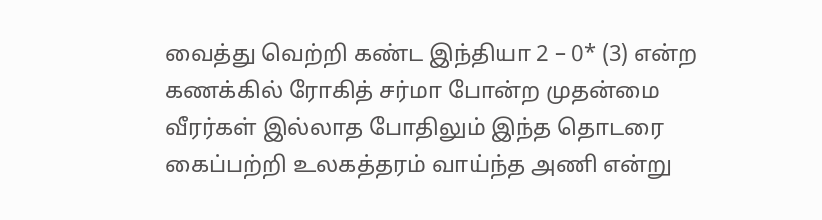வைத்து வெற்றி கண்ட இந்தியா 2 – 0* (3) என்ற கணக்கில் ரோகித் சர்மா போன்ற முதன்மை வீரர்கள் இல்லாத போதிலும் இந்த தொடரை கைப்பற்றி உலகத்தரம் வாய்ந்த அணி என்று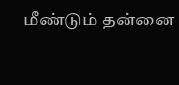மீண்டும் தன்னை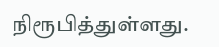நிரூபித்துள்ளது.